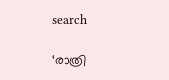search

‘രാത്രി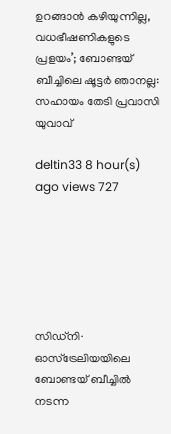ഉറങ്ങാൻ കഴിയുന്നില്ല, വധഭീഷണികളുടെ പ്രളയം’; ബോണ്ടയ് ബീച്ചിലെ ഷൂട്ടർ ഞാനല്ല: സഹായം തേടി പ്രവാസി യുവാവ്

deltin33 8 hour(s) ago views 727






സിഡ്‌നി∙ ഓസ്‌ട്രേലിയയിലെ ബോണ്ടയ് ബീച്ചിൽ നടന്ന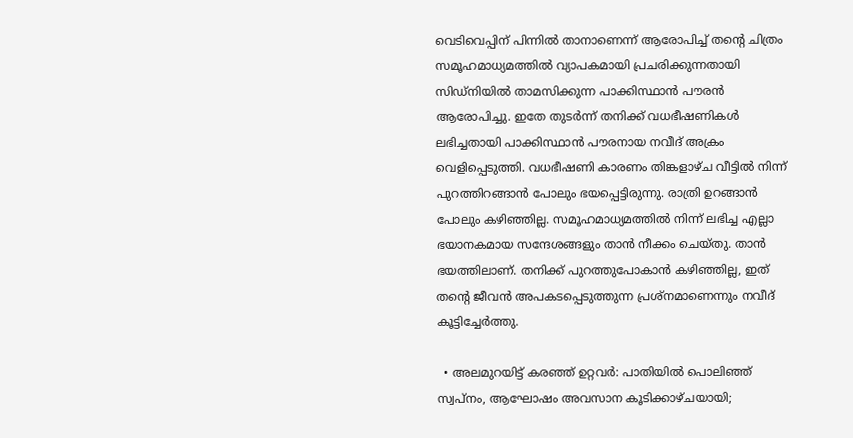വെടിവെപ്പിന് പിന്നിൽ താനാണെന്ന് ആരോപിച്ച് തന്റെ ചിത്രം സമൂഹമാധ്യമത്തിൽ വ്യാപകമായി പ്രചരിക്കുന്നതായി സിഡ്‌നിയിൽ താമസിക്കുന്ന പാക്കിസ്ഥാൻ പൗരൻ ആരോപിച്ചു. ഇതേ തുടർന്ന് തനിക്ക് വധഭീഷണികൾ ലഭിച്ചതായി പാക്കിസ്ഥാൻ പൗരനായ നവീദ് അക്രം വെളിപ്പെടുത്തി. വധഭീഷണി കാരണം തിങ്കളാഴ്ച വീട്ടിൽ നിന്ന് പുറത്തിറങ്ങാൻ പോലും ഭയപ്പെട്ടിരുന്നു. രാത്രി ഉറങ്ങാൻ പോലും കഴിഞ്ഞില്ല. സമൂഹമാധ്യമത്തിൽ നിന്ന് ലഭിച്ച എല്ലാ ഭയാനകമായ സന്ദേശങ്ങളും താൻ നീക്കം ചെയ്തു. താൻ ഭയത്തിലാണ്. തനിക്ക് പുറത്തുപോകാൻ കഴിഞ്ഞില്ല, ഇത് തന്റെ ജീവൻ അപകടപ്പെടുത്തുന്ന പ്രശ്നമാണെന്നും നവീദ് കൂട്ടിച്ചേർത്തു.

  • അലമുറയിട്ട് കരഞ്ഞ് ഉറ്റവർ: പാതിയിൽ പൊലിഞ്ഞ് സ്വപ്നം, ആഘോഷം അവസാന കൂടിക്കാഴ്ചയായി;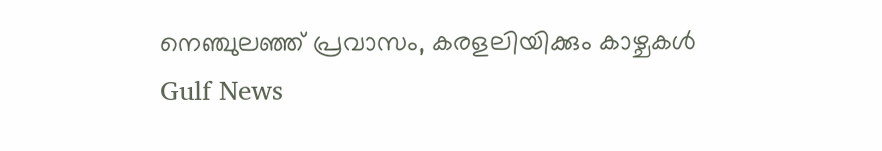നെഞ്ചുലഞ്ഞ് പ്രവാസം, കരളലിയിക്കും കാഴ്ചകൾ Gulf News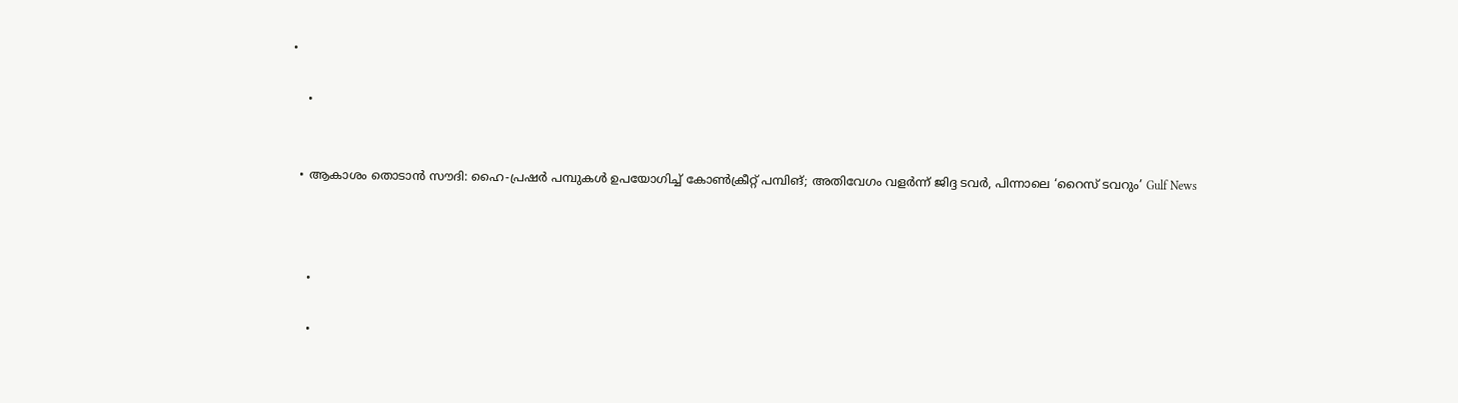•

    •


  • ആകാശം തൊടാൻ സൗദി: ഹൈ-പ്രഷർ പമ്പുകൾ ഉപയോഗിച്ച് കോൺക്രീറ്റ് പമ്പിങ്; അതിവേഗം വളർന്ന് ജിദ്ദ ടവർ, പിന്നാലെ ‘റൈസ് ടവറും’ Gulf News



    •

    •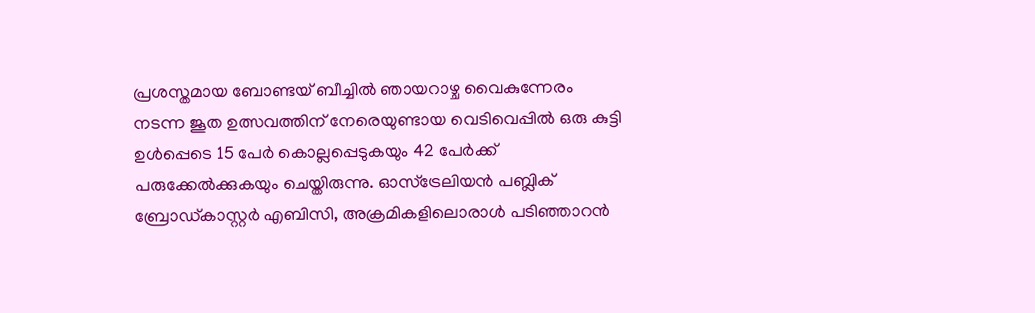പ്രശസ്തമായ ബോണ്ടയ് ബീച്ചിൽ ഞായറാഴ്ച വൈകുന്നേരം നടന്ന ജൂത ഉത്സവത്തിന് നേരെയുണ്ടായ വെടിവെപ്പിൽ ഒരു കുട്ടി ഉൾപ്പെടെ 15 പേർ കൊല്ലപ്പെടുകയും 42 പേർക്ക് പരുക്കേൽക്കുകയും ചെയ്തിരുന്നു. ഓസ്‌ട്രേലിയൻ പബ്ലിക് ബ്രോഡ്കാസ്റ്റർ എബിസി, അക്രമികളിലൊരാൾ പടിഞ്ഞാറൻ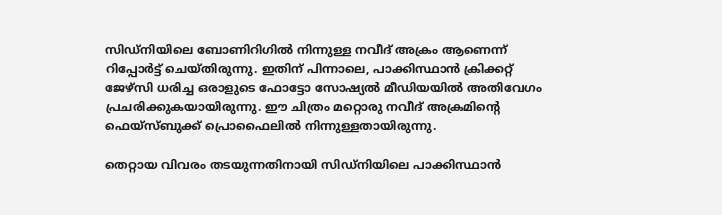സിഡ്‌നിയിലെ ബോണിറിഗിൽ നിന്നുള്ള നവീദ് അക്രം ആണെന്ന് റിപ്പോർട്ട് ചെയ്തിരുന്നു. ഇതിന് പിന്നാലെ, പാക്കിസ്ഥാൻ ക്രിക്കറ്റ് ജേഴ്സി ധരിച്ച ഒരാളുടെ ഫോട്ടോ സോഷ്യൽ മീഡിയയിൽ അതിവേഗം പ്രചരിക്കുകയായിരുന്നു. ഈ ചിത്രം മറ്റൊരു നവീദ് അക്രമിന്റെ ഫെയ്സ്ബുക്ക് പ്രൊഫൈലിൽ നിന്നുള്ളതായിരുന്നു.

തെറ്റായ വിവരം തടയുന്നതിനായി സിഡ്‌നിയിലെ പാക്കിസ്ഥാൻ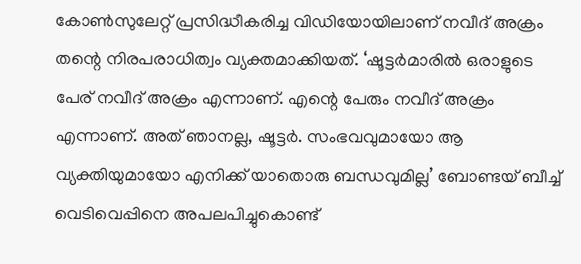കോൺസുലേറ്റ് പ്രസിദ്ധീകരിച്ച വിഡിയോയിലാണ് നവീദ് അക്രം തന്റെ നിരപരാധിത്വം വ്യക്തമാക്കിയത്. ‘ഷൂട്ടർമാരിൽ ഒരാളുടെ പേര് നവീദ് അക്രം എന്നാണ്. എന്റെ പേരും നവീദ് അക്രം എന്നാണ്. അത് ഞാനല്ല, ഷൂട്ടർ. സംഭവവുമായോ ആ വ്യക്തിയുമായോ എനിക്ക് യാതൊരു ബന്ധവുമില്ല’ ബോണ്ടയ് ബീച്ച് വെടിവെപ്പിനെ അപലപിച്ചുകൊണ്ട്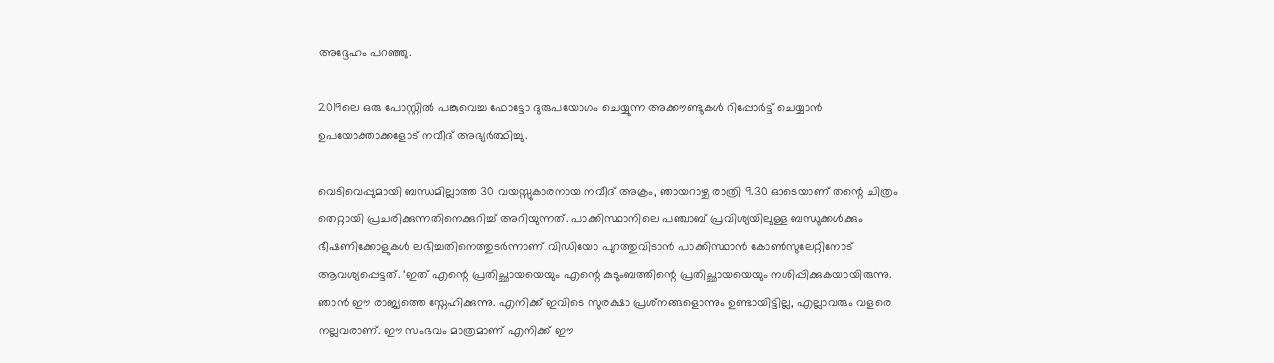അദ്ദേഹം പറഞ്ഞു.

2019ലെ ഒരു പോസ്റ്റിൽ പങ്കുവെച്ച ഫോട്ടോ ദുരുപയോഗം ചെയ്യുന്ന അക്കൗണ്ടുകൾ റിപ്പോർട്ട് ചെയ്യാൻ ഉപയോക്താക്കളോട് നവീദ് അഭ്യർത്ഥിച്ചു.

വെടിവെപ്പുമായി ബന്ധമില്ലാത്ത 30 വയസ്സുകാരനായ നവീദ് അക്രം, ഞായറാഴ്ച രാത്രി 9.30 ഓടെയാണ് തന്റെ ചിത്രം തെറ്റായി പ്രചരിക്കുന്നതിനെക്കുറിച്ച് അറിയുന്നത്. പാക്കിസ്ഥാനിലെ പഞ്ചാബ് പ്രവിശ്യയിലുള്ള ബന്ധുക്കൾക്കും ഭീഷണിക്കോളുകൾ ലഭിച്ചതിനെത്തുടർന്നാണ് വിഡിയോ പുറത്തുവിടാൻ പാക്കിസ്ഥാൻ കോൺസുലേറ്റിനോട് ആവശ്യപ്പെട്ടത്. ‘ഇത് എന്റെ പ്രതിച്ഛായയെയും എന്റെ കുടുംബത്തിന്റെ പ്രതിച്ഛായയെയും നശിപ്പിക്കുകയായിരുന്നു. ഞാൻ ഈ രാജ്യത്തെ സ്നേഹിക്കുന്നു. എനിക്ക് ഇവിടെ സുരക്ഷാ പ്രശ്‌നങ്ങളൊന്നും ഉണ്ടായിട്ടില്ല, എല്ലാവരും വളരെ നല്ലവരാണ്. ഈ സംഭവം മാത്രമാണ് എനിക്ക് ഈ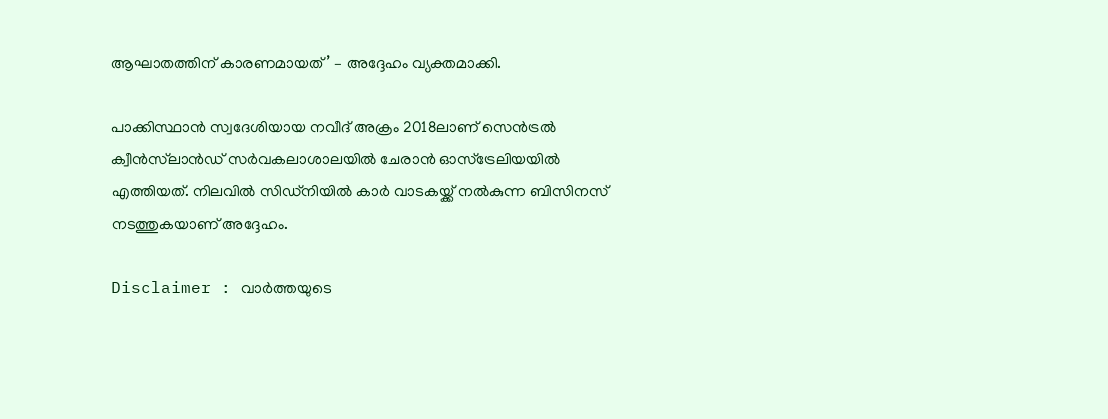ആഘാതത്തിന് കാരണമായത്’ – അദ്ദേഹം വ്യക്തമാക്കി.

പാക്കിസ്ഥാൻ സ്വദേശിയായ നവീദ് അക്രം 2018ലാണ് സെൻട്രൽ ക്വീൻസ്‌ലാൻഡ് സർവകലാശാലയിൽ ചേരാൻ ഓസ്‌ട്രേലിയയിൽ എത്തിയത്. നിലവിൽ സിഡ്‌നിയിൽ കാർ വാടകയ്ക്ക് നൽകുന്ന ബിസിനസ് നടത്തുകയാണ് അദ്ദേഹം.

Disclaimer : വാർത്തയു‍ടെ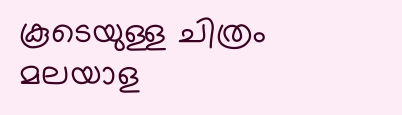കൂടെയുള്ള ചിത്രം മലയാള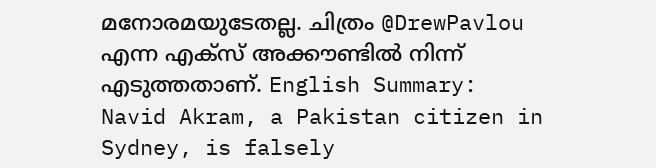മനോരമയുടേതല്ല. ചിത്രം @DrewPavlou എന്ന എക്സ് അക്കൗണ്ടിൽ നിന്ന് എടുത്തതാണ്. English Summary:
Navid Akram, a Pakistan citizen in Sydney, is falsely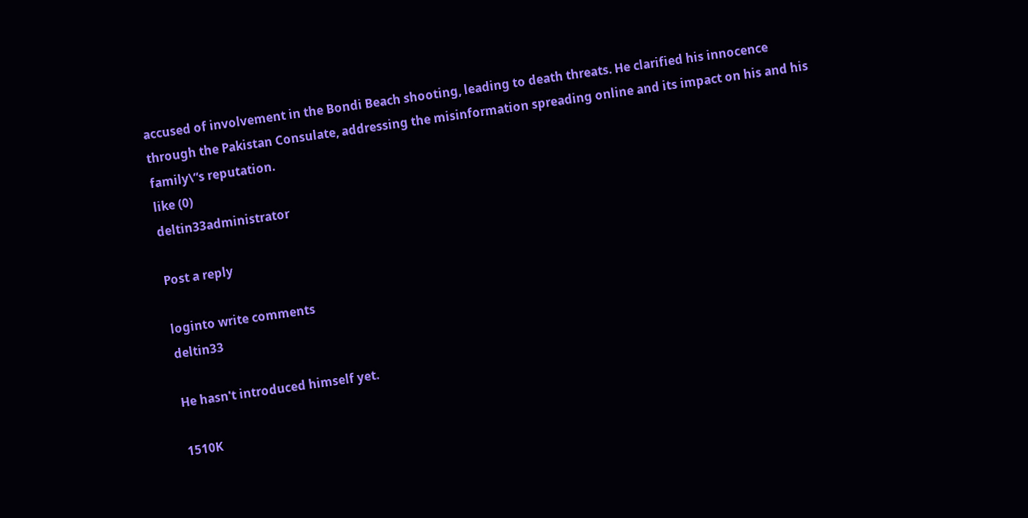accused of involvement in the Bondi Beach shooting, leading to death threats. He clarified his innocence through the Pakistan Consulate, addressing the misinformation spreading online and its impact on his and his family\“s reputation.
like (0)
deltin33administrator

Post a reply

loginto write comments
deltin33

He hasn't introduced himself yet.

1510K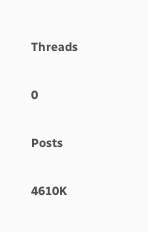Threads

0

Posts

4610K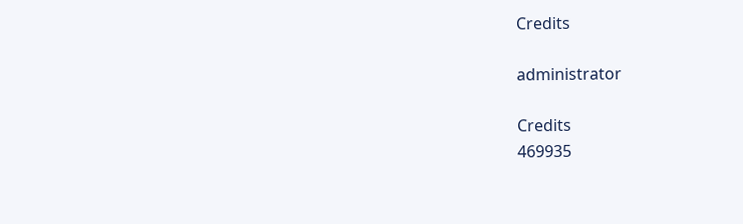Credits

administrator

Credits
469935